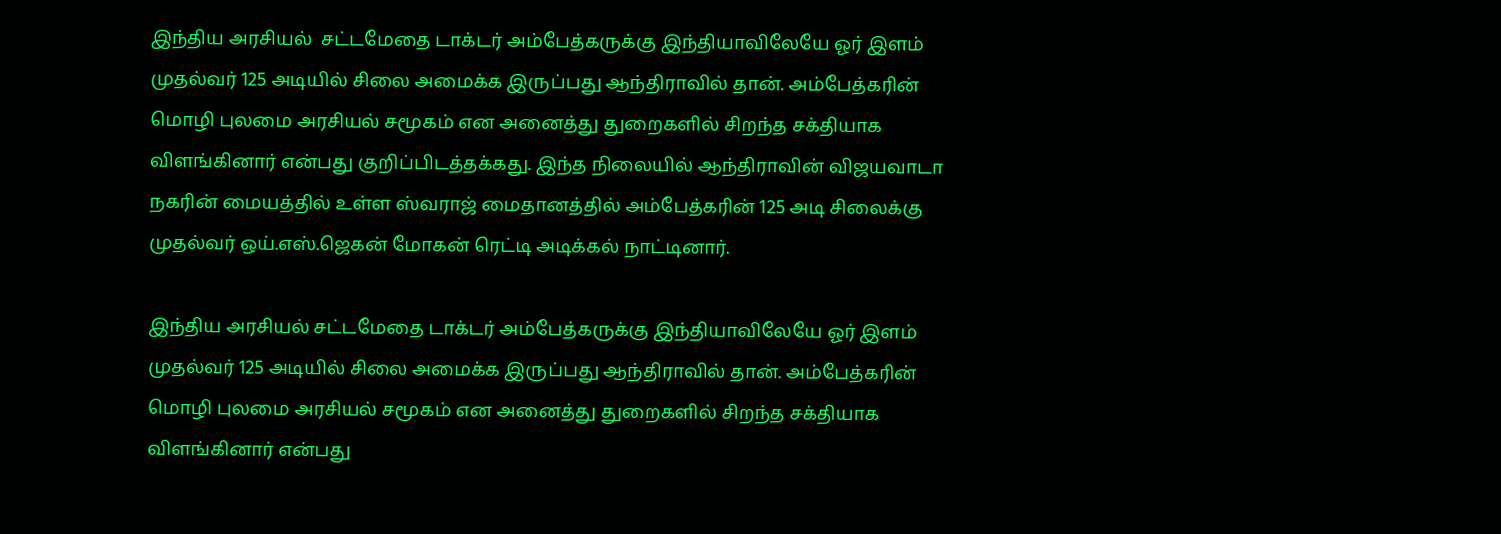இந்திய அரசியல்  சட்டமேதை டாக்டர் அம்பேத்கருக்கு இந்தியாவிலேயே ஓர் இளம் முதல்வர் 125 அடியில் சிலை அமைக்க இருப்பது ஆந்திராவில் தான். அம்பேத்கரின் மொழி புலமை அரசியல் சமூகம் என அனைத்து துறைகளில் சிறந்த சக்தியாக விளங்கினார் என்பது குறிப்பிடத்தக்கது. இந்த நிலையில் ஆந்திராவின் விஜயவாடா நகரின் மையத்தில் உள்ள ஸ்வராஜ் மைதானத்தில் அம்பேத்கரின் 125 அடி சிலைக்கு முதல்வர் ஒய்.எஸ்.ஜெகன் மோகன் ரெட்டி அடிக்கல் நாட்டினார்.

இந்திய அரசியல் சட்டமேதை டாக்டர் அம்பேத்கருக்கு இந்தியாவிலேயே ஓர் இளம் முதல்வர் 125 அடியில் சிலை அமைக்க இருப்பது ஆந்திராவில் தான். அம்பேத்கரின் மொழி புலமை அரசியல் சமூகம் என அனைத்து துறைகளில் சிறந்த சக்தியாக விளங்கினார் என்பது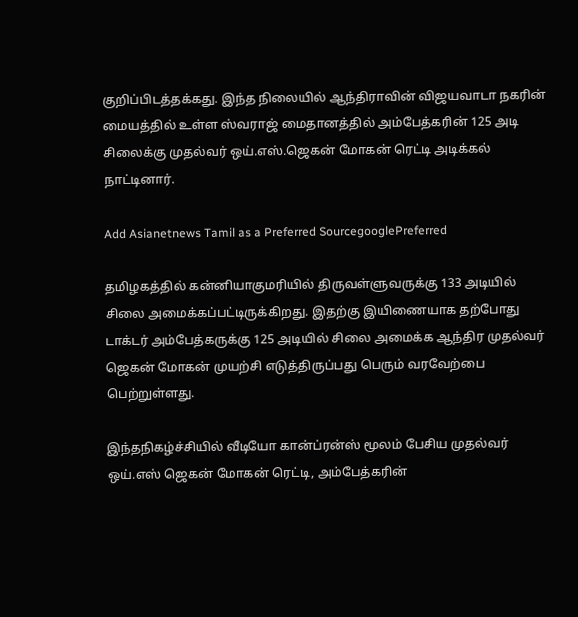குறிப்பிடத்தக்கது. இந்த நிலையில் ஆந்திராவின் விஜயவாடா நகரின் மையத்தில் உள்ள ஸ்வராஜ் மைதானத்தில் அம்பேத்கரின் 125 அடி சிலைக்கு முதல்வர் ஒய்.எஸ்.ஜெகன் மோகன் ரெட்டி அடிக்கல் நாட்டினார்.

Add Asianetnews Tamil as a Preferred SourcegooglePreferred

தமிழகத்தில் கன்னியாகுமரியில் திருவள்ளுவருக்கு 133 அடியில் சிலை அமைக்கப்பட்டிருக்கிறது. இதற்கு இயிணையாக தற்போது டாக்டர் அம்பேத்கருக்கு 125 அடியில் சிலை அமைக்க ஆந்திர முதல்வர் ஜெகன் மோகன் முயற்சி எடுத்திருப்பது பெரும் வரவேற்பை பெற்றுள்ளது.

இந்தநிகழ்ச்சியில் வீடியோ கான்ப்ரன்ஸ் மூலம் பேசிய முதல்வர் ஒய்.எஸ் ஜெகன் மோகன் ரெட்டி, அம்பேத்கரின்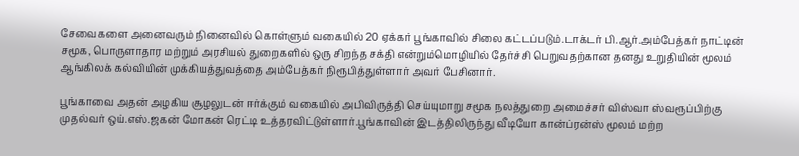சேவைகளை அனைவரும் நினைவில் கொள்ளும் வகையில் 20 ஏக்கர் பூங்காவில் சிலை கட்டப்படும்.டாக்டர் பி.ஆர்.அம்பேத்கர் நாட்டின் சமூக, பொருளாதார மற்றும் அரசியல் துறைகளில் ஒரு சிறந்த சக்தி என்றும்மொழியில் தேர்ச்சி பெறுவதற்கான தனது உறுதியின் மூலம் ஆங்கிலக் கல்வியின் முக்கியத்துவத்தை அம்பேத்கர் நிரூபித்துள்ளார் அவர் பேசினார்.

பூங்காவை அதன் அழகிய சூழலுடன் ஈர்க்கும் வகையில் அபிவிருத்தி செய்யுமாறு சமூக நலத்துறை அமைச்சர் விஸ்வா ஸ்வரூப்பிற்கு முதல்வர் ஒய்.எஸ்.ஜகன் மோகன் ரெட்டி உத்தரவிட்டுள்ளார்.பூங்காவின் இடத்திலிருந்து வீடியோ கான்ப்ரன்ஸ் மூலம் மற்ற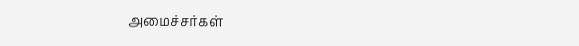அமைச்சர்கள்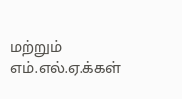மற்றும் எம்.எல்.ஏ.க்கள்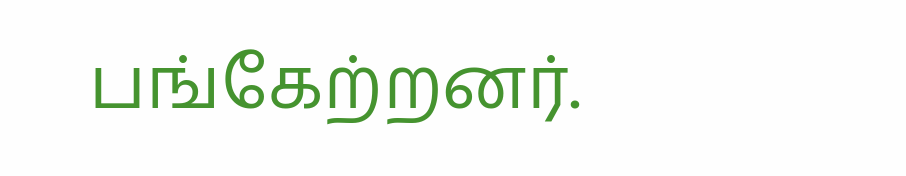பங்கேற்றனர்.